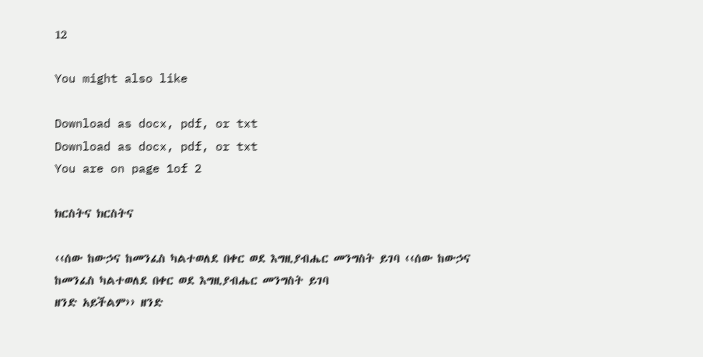12

You might also like

Download as docx, pdf, or txt
Download as docx, pdf, or txt
You are on page 1of 2

ክርስትና ክርስትና

‹‹ሰው ከውኃና ከመንፈስ ካልተወለደ በቀር ወደ እግዚያብሔር መንግስት ይገባ ‹‹ሰው ከውኃና ከመንፈስ ካልተወለደ በቀር ወደ እግዚያብሔር መንግስት ይገባ
ዘንድ አይችልም›› ዘንድ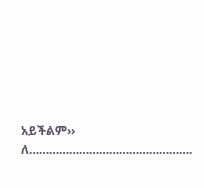አይችልም››
ለ………………………………………….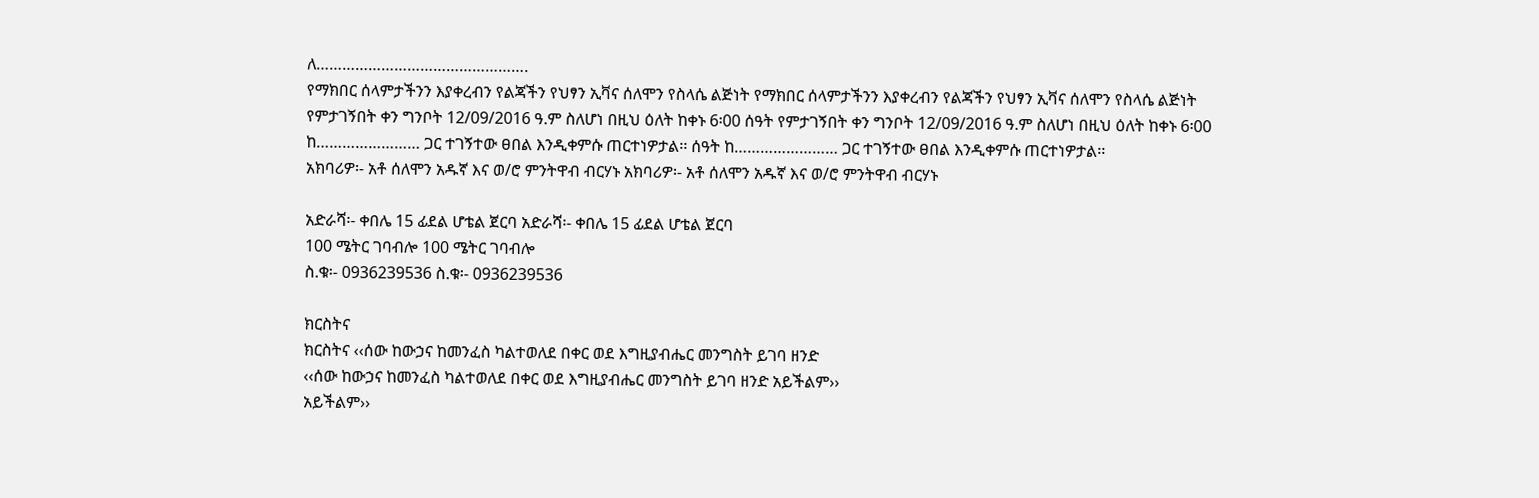ለ………………………………………….
የማክበር ሰላምታችንን እያቀረብን የልጃችን የህፃን ኢቫና ሰለሞን የስላሴ ልጅነት የማክበር ሰላምታችንን እያቀረብን የልጃችን የህፃን ኢቫና ሰለሞን የስላሴ ልጅነት
የምታገኝበት ቀን ግንቦት 12/09/2016 ዓ.ም ስለሆነ በዚህ ዕለት ከቀኑ 6፡00 ሰዓት የምታገኝበት ቀን ግንቦት 12/09/2016 ዓ.ም ስለሆነ በዚህ ዕለት ከቀኑ 6፡00
ከ…………………… ጋር ተገኝተው ፀበል እንዲቀምሱ ጠርተነዎታል፡፡ ሰዓት ከ…………………… ጋር ተገኝተው ፀበል እንዲቀምሱ ጠርተነዎታል፡፡
አክባሪዎ፡- አቶ ሰለሞን አዱኛ እና ወ/ሮ ምንትዋብ ብርሃኑ አክባሪዎ፡- አቶ ሰለሞን አዱኛ እና ወ/ሮ ምንትዋብ ብርሃኑ

አድራሻ፡- ቀበሌ 15 ፊደል ሆቴል ጀርባ አድራሻ፡- ቀበሌ 15 ፊደል ሆቴል ጀርባ
100 ሜትር ገባብሎ 100 ሜትር ገባብሎ
ስ.ቁ፡- 0936239536 ስ.ቁ፡- 0936239536

ክርስትና
ክርስትና ‹‹ሰው ከውኃና ከመንፈስ ካልተወለደ በቀር ወደ እግዚያብሔር መንግስት ይገባ ዘንድ
‹‹ሰው ከውኃና ከመንፈስ ካልተወለደ በቀር ወደ እግዚያብሔር መንግስት ይገባ ዘንድ አይችልም››
አይችልም››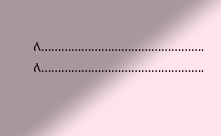ለ………………………………………….
ለ………………………………………….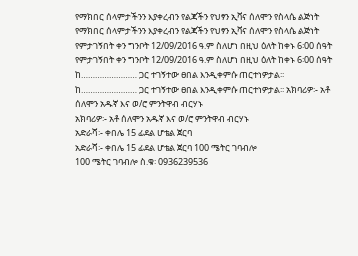የማክበር ሰላምታችንን እያቀረብን የልጃችን የህፃን ኢቫና ሰለሞን የስላሴ ልጅነት
የማክበር ሰላምታችንን እያቀረብን የልጃችን የህፃን ኢቫና ሰለሞን የስላሴ ልጅነት የምታገኝበት ቀን ግንቦት 12/09/2016 ዓ.ም ስለሆነ በዚህ ዕለት ከቀኑ 6፡00 ሰዓት
የምታገኝበት ቀን ግንቦት 12/09/2016 ዓ.ም ስለሆነ በዚህ ዕለት ከቀኑ 6፡00 ሰዓት ከ…………………… ጋር ተገኝተው ፀበል እንዲቀምሱ ጠርተነዎታል፡፡
ከ…………………… ጋር ተገኝተው ፀበል እንዲቀምሱ ጠርተነዎታል፡፡ አክባሪዎ፡- አቶ ሰለሞን አዱኛ እና ወ/ሮ ምንትዋብ ብርሃኑ
አክባሪዎ፡- አቶ ሰለሞን አዱኛ እና ወ/ሮ ምንትዋብ ብርሃኑ
አድራሻ፡- ቀበሌ 15 ፊደል ሆቴል ጀርባ
አድራሻ፡- ቀበሌ 15 ፊደል ሆቴል ጀርባ 100 ሜትር ገባብሎ
100 ሜትር ገባብሎ ስ.ቁ፡ 0936239536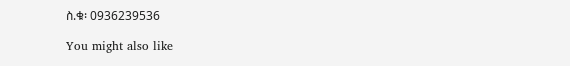ስ.ቁ፡ 0936239536

You might also like